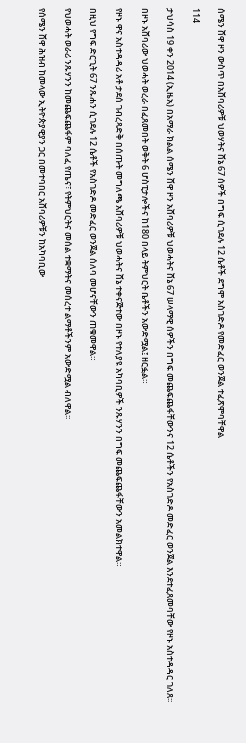ሰሜን ሸዋ ዞን ውስጥ በአሸባሪዎቹ ህወሃትና ሸኔ 67 ሰዎች በግፍ ሲገደሉ 12 ሴቶች ደግሞ አስገድዶ የመድፈር ወንጀል ተፈጽሞባቸዋል

114

ታህሳስ 19 ቀን 2014 (ኢዜአ) በአማራ ክልል ሰሜን ሸዋ ዞን አሸባሪዎቹ ህወሓትና ሸኔ 67 ሠላማዊ ሰዎችን በግፍ መጨፍጨፋቸውንና 12 ሴቶችን የአስገድዶ መድፈር ወንጀል እንደተፈጸመባቸው የዞኑ አስተዳዳር ገለጸ፡፡

በዞኑ አሸባሪው ህወሓት ወረራ በፈጸመበት ወቅት 6 ሆስፒታሎችና ከ180 በላይ ትምህርት ቤቶችን አውድሟል፤ ዘርፏል።

የዞኑ ዋና አስተዳዳሪ አቶ ታደሰ ገብረጻድቅ በሰጡት መግለጫ አሸባሪዎቹ ህወሓትና ሸኔ ተቀናጅተው በዞኑ የተለያዩ አካባቢዎች ንጹሃንን በግፍ መጨፍጨፋቸውን አመልክተዋል።

በዚህ የግፍ ድርጊት 67 ንጹሐን ሲገደሉ 12 ሴቶች የአስገድዶ መድፈር ወንጀል ሰለባ መሆናቸውን ጠቁመዋል።

የህወሓት ወራሪ ንጹሃንን ከመጨፍጨፋም ባለፈ የጤና፣ የትምህርትና መሰል ተቋማትና መሰረተ ልማቶችንም አውድሟል ብለዋል፡፡

የሰሜን ሸዋ ሕዝብ ከመላው ኢትዮጵያዊያን ጋር በመተባበር አሸባሪዎቹን ከአካባቢው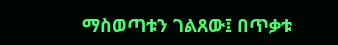ማስወጣቱን ገልጸው፤ በጥቃቱ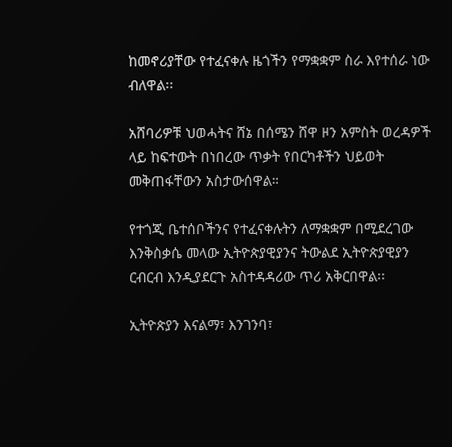ከመኖሪያቸው የተፈናቀሉ ዜጎችን የማቋቋም ስራ እየተሰራ ነው ብለዋል፡፡

አሸባሪዎቹ ህወሓትና ሸኔ በሰሜን ሸዋ ዞን አምስት ወረዳዎች ላይ ከፍተውት በነበረው ጥቃት የበርካቶችን ህይወት መቅጠፋቸውን አስታውሰዋል።

የተጎጂ ቤተሰቦችንና የተፈናቀሉትን ለማቋቋም በሚደረገው እንቅስቃሴ መላው ኢትዮጵያዊያንና ትውልደ ኢትዮጵያዊያን ርብርብ እንዲያደርጉ አስተዳዳሪው ጥሪ አቅርበዋል፡፡

ኢትዮጵያን እናልማ፣ እንገንባ፣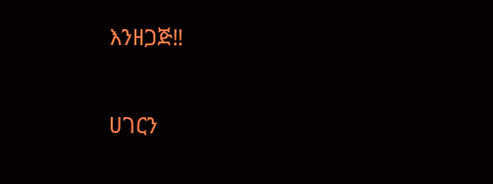እንዘጋጅ‼

ሀገርን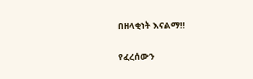በዘላቂነት እናልማ‼

የፈረሰውን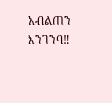አብልጠን እንገንባ‼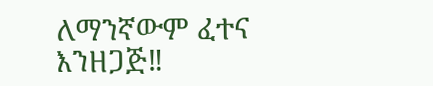ለማንኛውም ፈተና እንዘጋጅ‼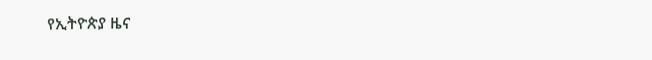የኢትዮጵያ ዜና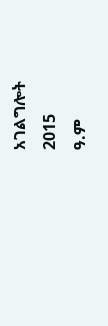አገልግሎት
2015
ዓ.ም